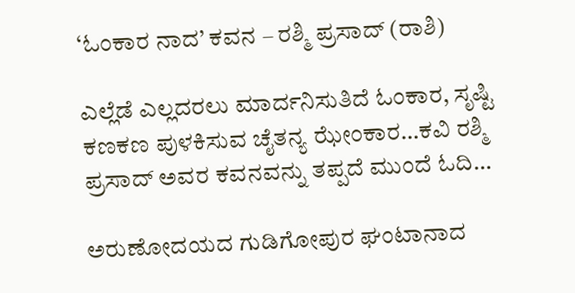‘ಓಂಕಾರ ನಾದ’ ಕವನ – ರಶ್ಮಿ ಪ್ರಸಾದ್ (ರಾಶಿ)

ಎಲ್ಲೆಡೆ ಎಲ್ಲದರಲು ಮಾರ್ದನಿಸುತಿದೆ ಓಂಕಾರ, ಸೃಷ್ಟಿ ಕಣಕಣ ಪುಳಕಿಸುವ ಚೈತನ್ಯ ಝೇಂಕಾರ…ಕವಿ ರಶ್ಮಿ ಪ್ರಸಾದ್ ಅವರ ಕವನವನ್ನು ತಪ್ಪದೆ ಮುಂದೆ ಓದಿ…

ಅರುಣೋದಯದ ಗುಡಿಗೋಪುರ ಘಂಟಾನಾದ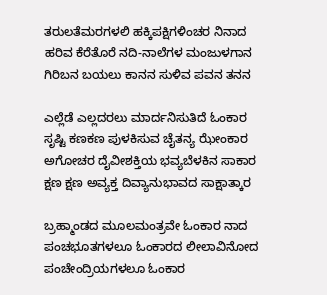ತರುಲತೆಮರಗಳಲಿ ಹಕ್ಕಿಪಕ್ಷಿಗಳಿಂಚರ ನಿನಾದ
ಹರಿವ ಕೆರೆತೊರೆ ನದಿ-ನಾಲೆಗಳ ಮಂಜುಳಗಾನ
ಗಿರಿಬನ ಬಯಲು ಕಾನನ ಸುಳಿವ ಪವನ ತನನ

ಎಲ್ಲೆಡೆ ಎಲ್ಲದರಲು ಮಾರ್ದನಿಸುತಿದೆ ಓಂಕಾರ
ಸೃಷ್ಟಿ ಕಣಕಣ ಪುಳಕಿಸುವ ಚೈತನ್ಯ ಝೇಂಕಾರ
ಅಗೋಚರ ದೈವೀಶಕ್ತಿಯ ಭವ್ಯಬೆಳಕಿನ ಸಾಕಾರ
ಕ್ಷಣ ಕ್ಷಣ ಅವ್ಯಕ್ತ ದಿವ್ಯಾನುಭಾವದ ಸಾಕ್ಷಾತ್ಕಾರ

ಬ್ರಹ್ಮಾಂಡದ ಮೂಲಮಂತ್ರವೇ ಓಂಕಾರ ನಾದ
ಪಂಚಭೂತಗಳಲೂ ಓಂಕಾರದ ಲೀಲಾವಿನೋದ
ಪಂಚೇಂದ್ರಿಯಗಳಲೂ ಓಂಕಾರ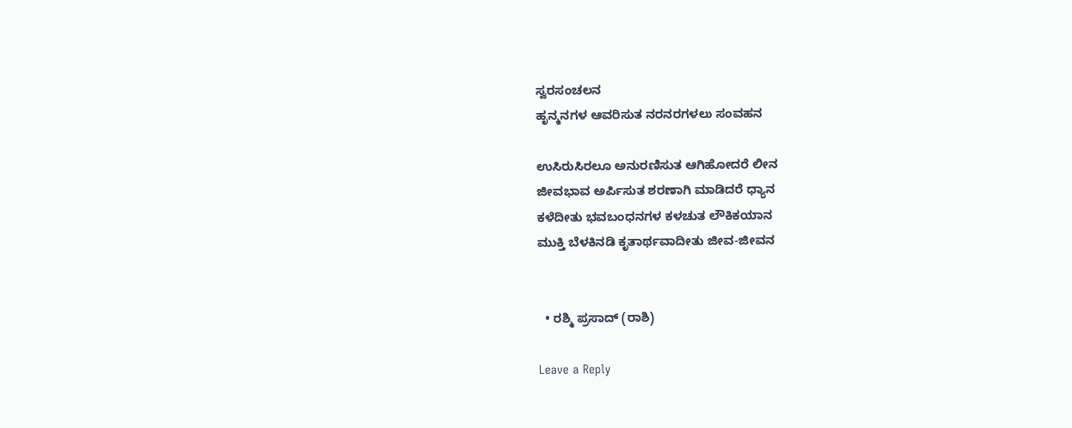ಸ್ವರಸಂಚಲನ
ಹೃನ್ಮನಗಳ ಆವರಿಸುತ ನರನರಗಳಲು ಸಂವಹನ

ಉಸಿರುಸಿರಲೂ ಅನುರಣಿಸುತ ಆಗಿಹೋದರೆ ಲೀನ
ಜೀವಭಾವ ಅರ್ಪಿಸುತ ಶರಣಾಗಿ ಮಾಡಿದರೆ ಧ್ಯಾನ
ಕಳೆದೀತು ಭವಬಂಧನಗಳ ಕಳಚುತ ಲೌಕಿಕಯಾನ
ಮುಕ್ತಿ ಬೆಳಕಿನಡಿ ಕೃತಾರ್ಥವಾದೀತು ಜೀವ-ಜೀವನ


  • ರಶ್ಮಿ ಪ್ರಸಾದ್ (ರಾಶಿ)

Leave a Reply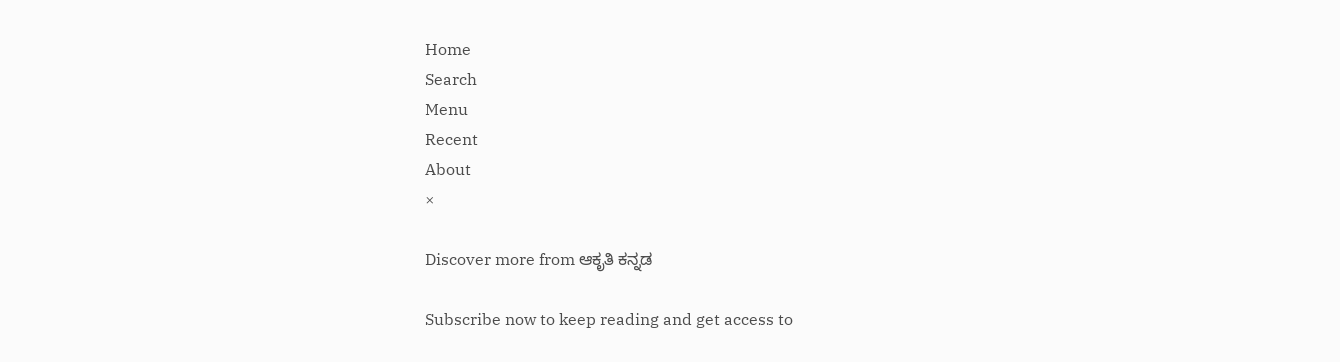Home
Search
Menu
Recent
About
×

Discover more from ಆಕೃತಿ ಕನ್ನಡ

Subscribe now to keep reading and get access to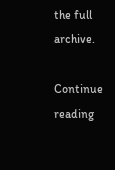the full archive.

Continue reading